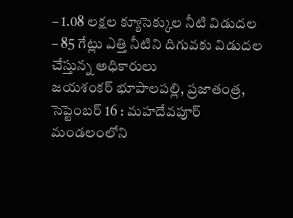– 1.08 లక్షల క్యూసెక్కుల నీటి విడుదల
– 85 గేట్లు ఎత్తి నీటిని దిగువకు విడుదల చేస్తున్న అధికారులు
జయశంకర్ భూపాలపల్లి, ప్రజాతంత్ర, సెప్టెంబర్ 16 : మహదేవపూర్ మండలంలోని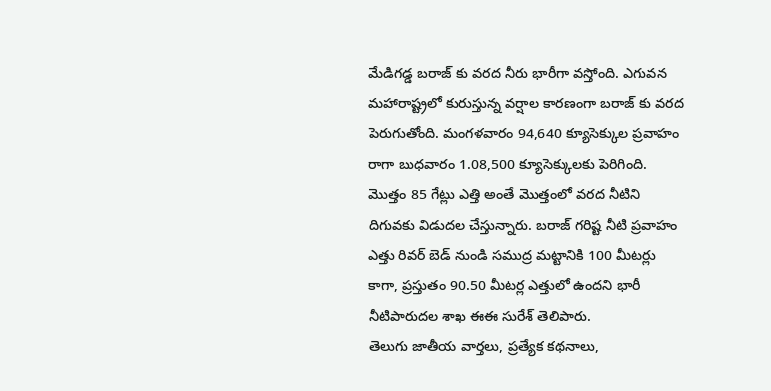మేడిగడ్డ బరాజ్ కు వరద నీరు భారీగా వస్తోంది. ఎగువన మహారాష్ట్రలో కురుస్తున్న వర్షాల కారణంగా బరాజ్ కు వరద పెరుగుతోంది. మంగళవారం 94,640 క్యూసెక్కుల ప్రవాహం రాగా బుధవారం 1.08,500 క్యూసెక్కులకు పెరిగింది. మొత్తం 85 గేట్లు ఎత్తి అంతే మొత్తంలో వరద నీటిని దిగువకు విడుదల చేస్తున్నారు. బరాజ్ గరిష్ట నీటి ప్రవాహం ఎత్తు రివర్ బెడ్ నుండి సముద్ర మట్టానికి 100 మీటర్లు కాగా, ప్రస్తుతం 90.50 మీటర్ల ఎత్తులో ఉందని భారీ నీటిపారుదల శాఖ ఈఈ సురేశ్ తెలిపారు.
తెలుగు జాతీయ వార్తలు, ప్రత్యేక కథనాలు,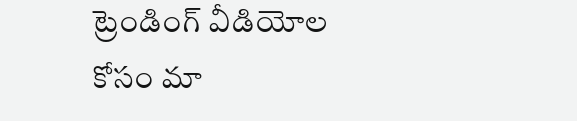ట్రెండింగ్ వీడియోల కోసం మా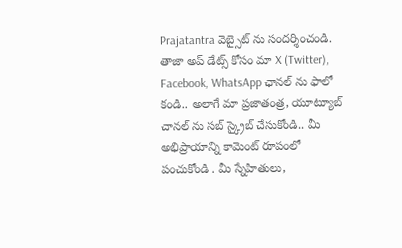Prajatantra వెబ్సైట్ ను సందర్శించండి. తాజా అప్ డేట్స్ కోసం మా X (Twitter), Facebook, WhatsApp ఛానల్ ను ఫాలో కండి.. అలాగే మా ప్రజాతంత్ర, యూట్యూబ్ చానల్ ను సబ్ స్క్రైబ్ చేసుకోండి.. మీ అభిప్రాయాన్ని కామెంట్ రూపంలో పంచుకోండి . మీ స్నేహితులు,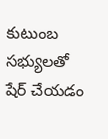కుటుంబ సభ్యులతో షేర్ చేయడం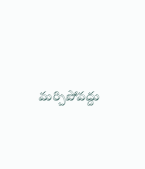మర్చిపోవద్దు